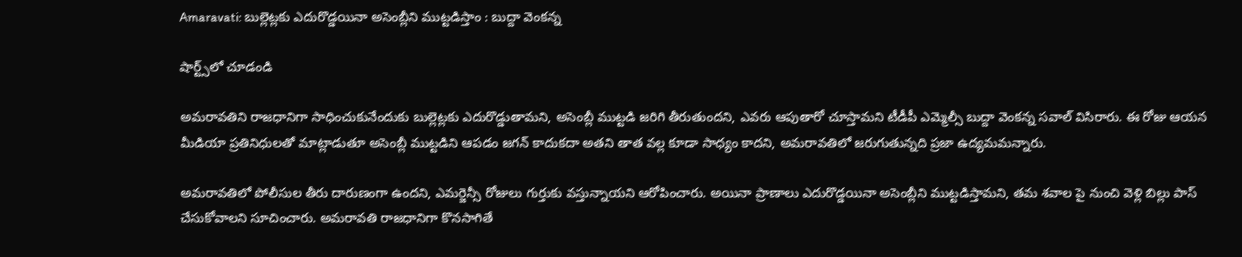Amaravati: బుల్లెట్లకు ఎదురొడ్డయినా అసెంబ్లీని ముట్టడిస్తాం : బుద్దా వెంకన్న

షార్ట్స్‌లో చూడండి

అమరావతిని రాజధానిగా సాధించుకునేందుకు బుల్లెట్లకు ఎదురొడ్డుతామని, అసెంబ్లీ ముట్టడి జరిగి తీరుతుందని, ఎవరు ఆపుతారో చూస్తామని టీడీపీ ఎమ్మెల్సీ బుద్దా వెంకన్న సవాల్ విసిరారు. ఈ రోజు ఆయన మీడియా ప్రతినిధులతో మాట్లాడుతూ అసెంబ్లీ ముట్టడిని ఆపడం జగన్ కాదుకదా అతని తాత వల్ల కూడా సాధ్యం కాదని, అమరావతిలో జరుగుతున్నది ప్రజా ఉద్యమమన్నారు.

అమరావతిలో పోలీసుల తీరు దారుణంగా ఉందని, ఎమర్జెన్సీ రోజులు గుర్తుకు వస్తున్నాయని ఆరోపించారు. అయినా ప్రాణాలు ఎదురొడ్డయినా అసెంబ్లీని ముట్టడిస్తామని, తమ శవాల పై నుంచి వెళ్లి బిల్లు పాస్ చేసుకోవాలని సూచించారు. అమరావతి రాజధానిగా కొనసాగితే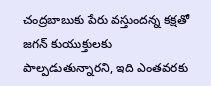చంద్రబాబుకు పేరు వస్తుందన్న కక్షతో జగన్ కుయుక్తులకు పాల్పడుతున్నారని, ఇది ఎంతవరకు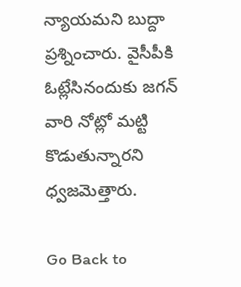న్యాయమని బుద్దా ప్రశ్నించారు. వైసీపీకి ఓట్లేసినందుకు జగన్ వారి నోట్లో మట్టి కొడుతున్నారని ధ్వజమెత్తారు.

Go Back to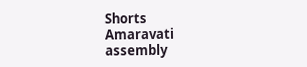Shorts
Amaravati
assembly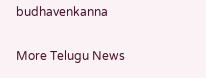budhavenkanna

More Telugu News